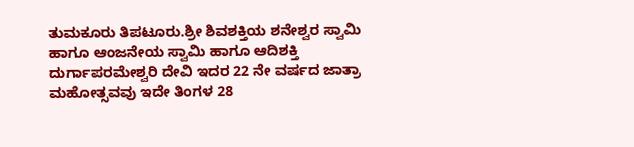ತುಮಕೂರು ತಿಪಟೂರು.ಶ್ರೀ ಶಿವಶಕ್ತಿಯ ಶನೇಶ್ವರ ಸ್ವಾಮಿ ಹಾಗೂ ಆಂಜನೇಯ ಸ್ವಾಮಿ ಹಾಗೂ ಆದಿಶಕ್ತಿ ದುರ್ಗಾಪರಮೇಶ್ವರಿ ದೇವಿ ಇದರ 22 ನೇ ವರ್ಷದ ಜಾತ್ರಾ ಮಹೋತ್ಸವವು ಇದೇ ತಿಂಗಳ 28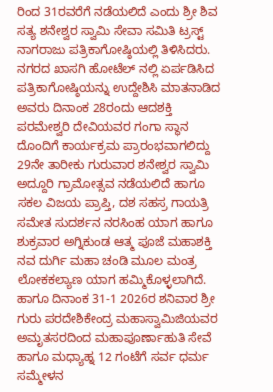ರಿಂದ 31ರವರೆಗೆ ನಡೆಯಲಿದೆ ಎಂದು ಶ್ರೀ ಶಿವ ಸತ್ಯ ಶನೇಶ್ವರ ಸ್ವಾಮಿ ಸೇವಾ ಸಮಿತಿ ಟ್ರಸ್ಟ್ ನಾಗರಾಜು ಪತ್ರಿಕಾಗೋಷ್ಠಿಯಲ್ಲಿ ತಿಳಿಸಿದರು.
ನಗರದ ಖಾಸಗಿ ಹೋಟೆಲ್ ನಲ್ಲಿ ಏರ್ಪಡಿಸಿದ ಪತ್ರಿಕಾಗೋಷ್ಠಿಯನ್ನು ಉದ್ದೇಶಿಸಿ ಮಾತನಾಡಿದ ಅವರು ದಿನಾಂಕ 28ರಂದು ಆದಶಕ್ತಿ ಪರಮೇಶ್ವರಿ ದೇವಿಯವರ ಗಂಗಾ ಸ್ಥಾನ ದೊಂದಿಗೆ ಕಾರ್ಯಕ್ರಮ ಪ್ರಾರಂಭವಾಗಲಿದ್ದು 29ನೇ ತಾರೀಕು ಗುರುವಾರ ಶನೇಶ್ವರ ಸ್ವಾಮಿ ಅದ್ದೂರಿ ಗ್ರಾಮೋತ್ಸವ ನಡೆಯಲಿದೆ ಹಾಗೂ ಸಕಲ ವಿಜಯ ಪ್ರಾಪ್ತಿ, ದಶ ಸಹಸ್ರ ಗಾಯತ್ರಿ ಸಮೇತ ಸುದರ್ಶನ ನರಸಿಂಹ ಯಾಗ ಹಾಗೂ ಶುಕ್ರವಾರ ಅಗ್ನಿಕುಂಡ ಆತ್ಮ ಪೂಜೆ ಮಹಾಶಕ್ತಿ ನವ ದುರ್ಗಿ ಮಹಾ ಚಂಡಿ ಮೂಲ ಮಂತ್ರ ಲೋಕಕಲ್ಯಾಣ ಯಾಗ ಹಮ್ಮಿಕೊಳ್ಳಲಾಗಿದೆ.
ಹಾಗೂ ದಿನಾಂಕ 31-1 2026ರ ಶನಿವಾರ ಶ್ರೀ ಗುರು ಪರದೇಶಿಕೇಂದ್ರ ಮಹಾಸ್ವಾಮಿಜಿಯವರ ಅಮೃತಸರದಿಂದ ಮಹಾಪೂರ್ಣಾಹುತಿ ಸೇವೆ ಹಾಗೂ ಮಧ್ಯಾಹ್ನ 12 ಗಂಟೆಗೆ ಸರ್ವ ಧರ್ಮ ಸಮ್ಮೇಳನ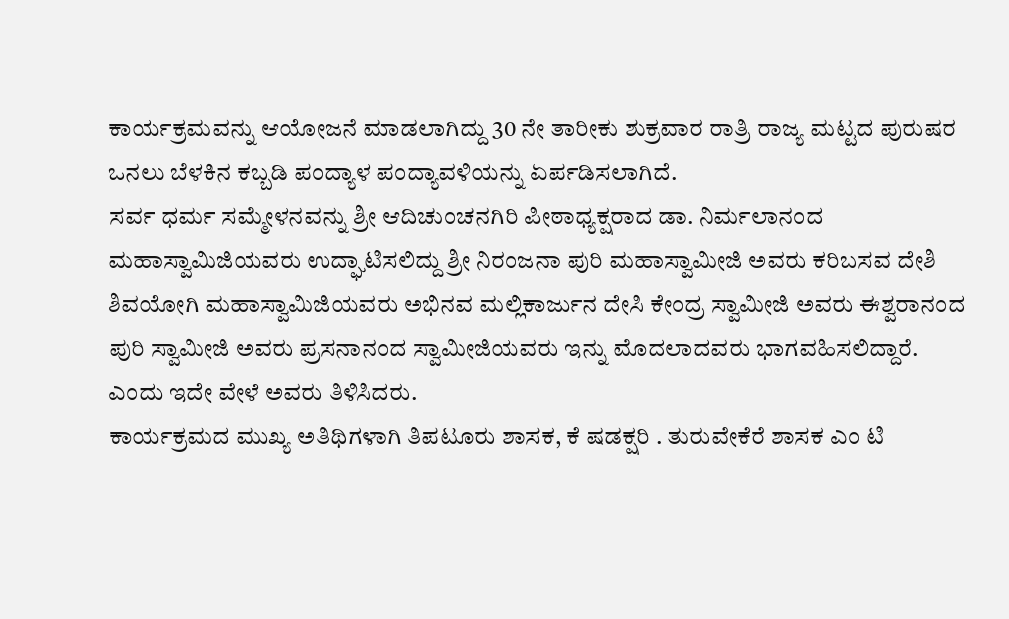ಕಾರ್ಯಕ್ರಮವನ್ನು ಆಯೋಜನೆ ಮಾಡಲಾಗಿದ್ದು 30 ನೇ ತಾರೀಕು ಶುಕ್ರವಾರ ರಾತ್ರಿ ರಾಜ್ಯ ಮಟ್ಟದ ಪುರುಷರ ಒನಲು ಬೆಳಕಿನ ಕಬ್ಬಡಿ ಪಂದ್ಯಾಳ ಪಂದ್ಯಾವಳಿಯನ್ನು ಏರ್ಪಡಿಸಲಾಗಿದೆ.
ಸರ್ವ ಧರ್ಮ ಸಮ್ಮೇಳನವನ್ನು ಶ್ರೀ ಆದಿಚುಂಚನಗಿರಿ ಪೀಠಾಧ್ಯಕ್ಷರಾದ ಡಾ. ನಿರ್ಮಲಾನಂದ ಮಹಾಸ್ವಾಮಿಜಿಯವರು ಉದ್ಘಾಟಿಸಲಿದ್ದು ಶ್ರೀ ನಿರಂಜನಾ ಪುರಿ ಮಹಾಸ್ವಾಮೀಜಿ ಅವರು ಕರಿಬಸವ ದೇಶಿ ಶಿವಯೋಗಿ ಮಹಾಸ್ವಾಮಿಜಿಯವರು ಅಭಿನವ ಮಲ್ಲಿಕಾರ್ಜುನ ದೇಸಿ ಕೇಂದ್ರ ಸ್ವಾಮೀಜಿ ಅವರು ಈಶ್ವರಾನಂದ ಪುರಿ ಸ್ವಾಮೀಜಿ ಅವರು ಪ್ರಸನಾನಂದ ಸ್ವಾಮೀಜಿಯವರು ಇನ್ನು ಮೊದಲಾದವರು ಭಾಗವಹಿಸಲಿದ್ದಾರೆ.
ಎಂದು ಇದೇ ವೇಳೆ ಅವರು ತಿಳಿಸಿದರು.
ಕಾರ್ಯಕ್ರಮದ ಮುಖ್ಯ ಅತಿಥಿಗಳಾಗಿ ತಿಪಟೂರು ಶಾಸಕ, ಕೆ ಷಡಕ್ಷರಿ . ತುರುವೇಕೆರೆ ಶಾಸಕ ಎಂ ಟಿ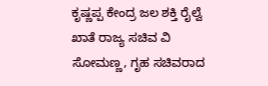ಕೃಷ್ಣಪ್ಪ ಕೇಂದ್ರ ಜಲ ಶಕ್ತಿ ರೈಲ್ವೆ ಖಾತೆ ರಾಜ್ಯ ಸಚಿವ ವಿ ಸೋಮಣ್ಣ, ಗೃಹ ಸಚಿವರಾದ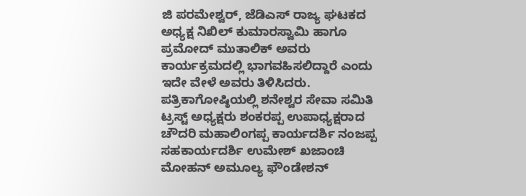ಜಿ ಪರಮೇಶ್ವರ್, ಜೆಡಿಎಸ್ ರಾಜ್ಯ ಘಟಕದ ಅಧ್ಯಕ್ಷ ನಿಖಿಲ್ ಕುಮಾರಸ್ವಾಮಿ ಹಾಗೂ ಪ್ರಮೋದ್ ಮುತಾಲಿಕ್ ಅವರು ಕಾರ್ಯಕ್ರಮದಲ್ಲಿ ಭಾಗವಹಿಸಲಿದ್ದಾರೆ ಎಂದು ಇದೇ ವೇಳೆ ಅವರು ತಿಳಿಸಿದರು.
ಪತ್ರಿಕಾಗೋಷ್ಠಿಯಲ್ಲಿ ಶನೇಶ್ವರ ಸೇವಾ ಸಮಿತಿ ಟ್ರಸ್ಟ್ ಅಧ್ಯಕ್ಷರು ಶಂಕರಪ್ಪ ಉಪಾಧ್ಯಕ್ಷರಾದ ಚೌದರಿ ಮಹಾಲಿಂಗಪ್ಪ ಕಾರ್ಯದರ್ಶಿ ನಂಜಪ್ಪ ಸಹಕಾರ್ಯದರ್ಶಿ ಉಮೇಶ್ ಖಜಾಂಚಿ ಮೋಹನ್ ಅಮೂಲ್ಯ ಫೌಂಡೇಶನ್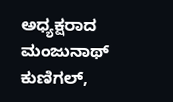ಅಧ್ಯಕ್ಷರಾದ ಮಂಜುನಾಥ್ ಕುಣಿಗಲ್,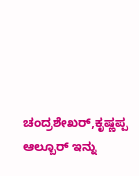ಚಂದ್ರಶೇಖರ್,ಕೃಷ್ಣಪ್ಪ ಆಲ್ಬೂರ್ ಇನ್ನು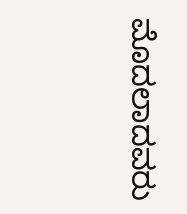ಮೊದಲಾದವರು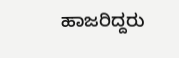ಹಾಜರಿದ್ದರು